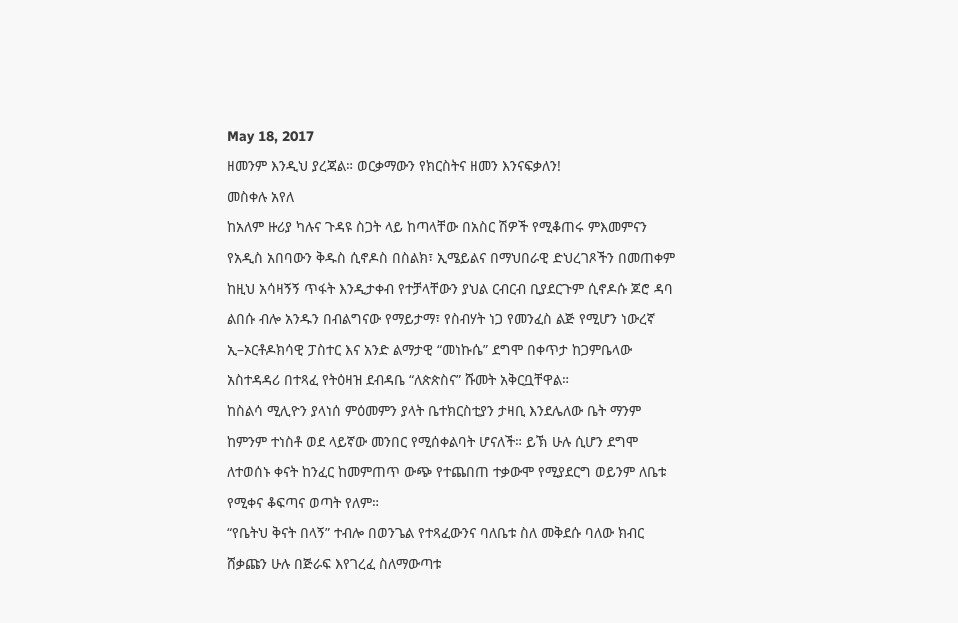May 18, 2017
ዘመንም እንዲህ ያረጃል። ወርቃማውን የክርስትና ዘመን እንናፍቃለን!
መስቀሉ አየለ
ከአለም ዙሪያ ካሉና ጉዳዩ ስጋት ላይ ከጣላቸው በአስር ሽዎች የሚቆጠሩ ምእመምናን የአዲስ አበባውን ቅዱስ ሲኖዶስ በስልክ፣ ኢሜይልና በማህበራዊ ድህረገጾችን በመጠቀም ከዚህ አሳዛኝኝ ጥፋት እንዲታቀብ የተቻላቸውን ያህል ርብርብ ቢያደርጉም ሲኖዶሱ ጆሮ ዳባ ልበሱ ብሎ አንዱን በብልግናው የማይታማ፣ የስብሃት ነጋ የመንፈስ ልጅ የሚሆን ነውረኛ ኢ–ኦርቶዶክሳዊ ፓስተር እና አንድ ልማታዊ “መነኩሴ” ደግሞ በቀጥታ ከጋምቤላው አስተዳዳሪ በተጻፈ የትዕዛዝ ደብዳቤ “ለጵጵስና” ሹመት አቅርቧቸዋል።
ከስልሳ ሚሊዮን ያላነሰ ምዕመምን ያላት ቤተክርስቲያን ታዛቢ እንደሌለው ቤት ማንም ከምንም ተነስቶ ወደ ላይኛው መንበር የሚሰቀልባት ሆናለች። ይኽ ሁሉ ሲሆን ደግሞ ለተወሰኑ ቀናት ከንፈር ከመምጠጥ ውጭ የተጨበጠ ተቃውሞ የሚያደርግ ወይንም ለቤቱ የሚቀና ቆፍጣና ወጣት የለም።
“የቤትህ ቅናት በላኝ” ተብሎ በወንጌል የተጻፈውንና ባለቤቱ ስለ መቅደሱ ባለው ክብር ሸቃጩን ሁሉ በጅራፍ እየገረፈ ስለማውጣቱ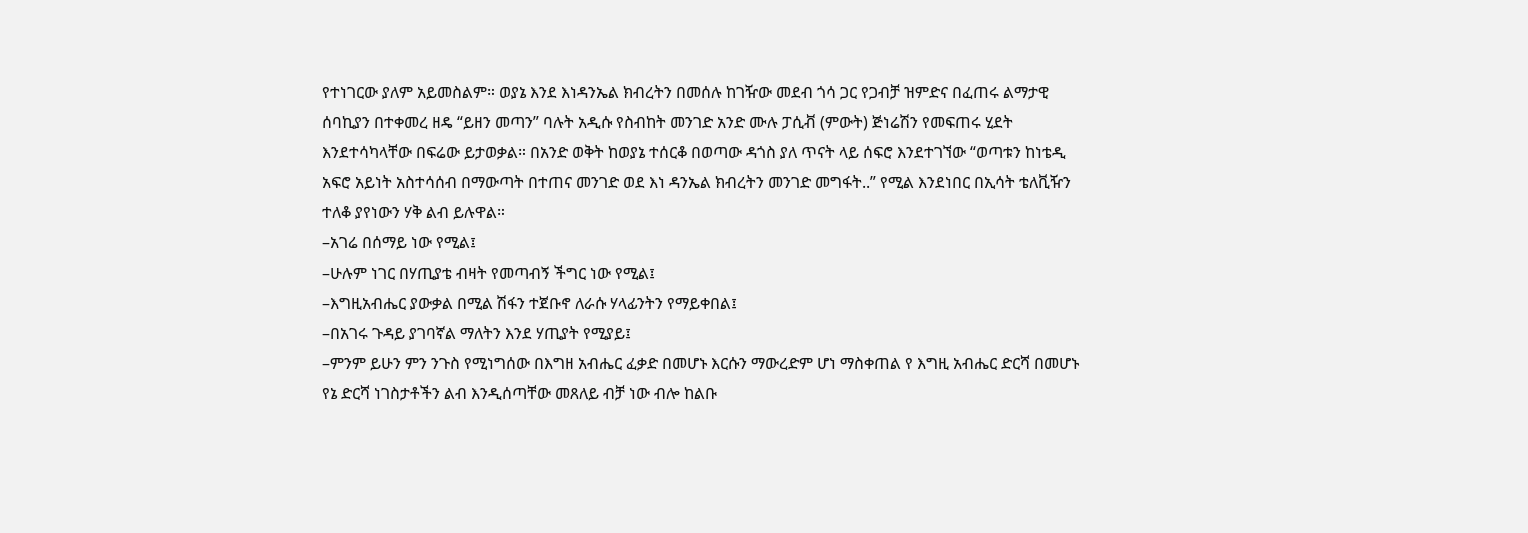የተነገርው ያለም አይመስልም። ወያኔ እንደ እነዳንኤል ክብረትን በመሰሉ ከገዥው መደብ ጎሳ ጋር የጋብቻ ዝምድና በፈጠሩ ልማታዊ ሰባኪያን በተቀመረ ዘዴ “ይዘን መጣን” ባሉት አዲሱ የስብከት መንገድ አንድ ሙሉ ፓሲቭ (ምውት) ጅነሬሽን የመፍጠሩ ሂደት እንደተሳካላቸው በፍሬው ይታወቃል። በአንድ ወቅት ከወያኔ ተሰርቆ በወጣው ዳጎስ ያለ ጥናት ላይ ሰፍሮ እንደተገኘው “ወጣቱን ከነቴዲ አፍሮ አይነት አስተሳሰብ በማውጣት በተጠና መንገድ ወደ እነ ዳንኤል ክብረትን መንገድ መግፋት..” የሚል እንደነበር በኢሳት ቴለቪዥን ተለቆ ያየነውን ሃቅ ልብ ይሉዋል።
–አገሬ በሰማይ ነው የሚል፤
–ሁሉም ነገር በሃጢያቴ ብዛት የመጣብኝ ችግር ነው የሚል፤
–እግዚአብሔር ያውቃል በሚል ሽፋን ተጀቡኖ ለራሱ ሃላፊንትን የማይቀበል፤
–በአገሩ ጉዳይ ያገባኛል ማለትን እንደ ሃጢያት የሚያይ፤
–ምንም ይሁን ምን ንጉስ የሚነግሰው በእግዘ አብሔር ፈቃድ በመሆኑ እርሱን ማውረድም ሆነ ማስቀጠል የ እግዚ አብሔር ድርሻ በመሆኑ የኔ ድርሻ ነገስታቶችን ልብ እንዲሰጣቸው መጸለይ ብቻ ነው ብሎ ከልቡ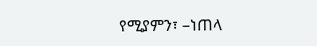የሚያምን፣ –ነጠላ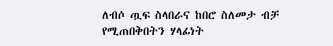ለብሶ ጧፍ ስላበራና ከበሮ ስለመታ ብቻ የሚጠበቅበትን ሃላፊነት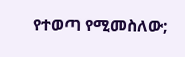የተወጣ የሚመስለው;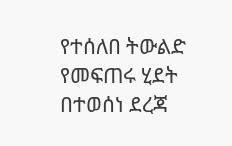የተሰለበ ትውልድ የመፍጠሩ ሂደት በተወሰነ ደረጃ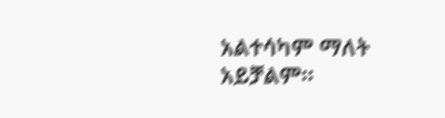አልተሳካም ማለት አይቻልም።